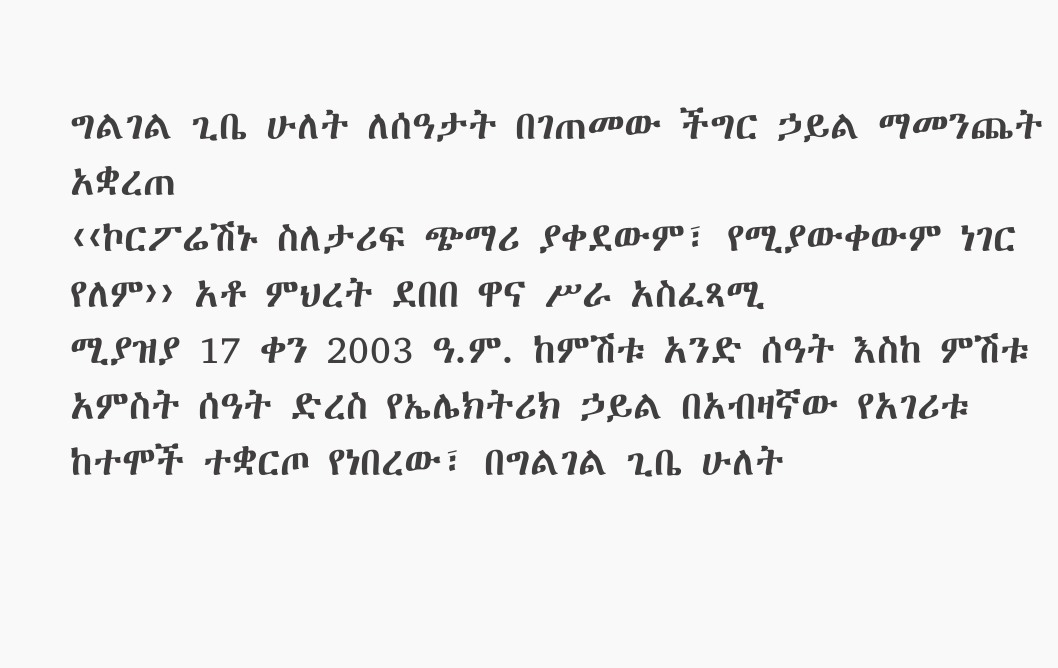ግልገል ጊቤ ሁለት ለሰዓታት በገጠመው ችግር ኃይል ማመንጨት አቋረጠ
‹‹ኮርፖሬሽኑ ስለታሪፍ ጭማሪ ያቀደውም፣ የሚያውቀውም ነገር የለም›› አቶ ምህረት ደበበ ዋና ሥራ አስፈጻሚ
ሚያዝያ 17 ቀን 2003 ዓ.ም. ከምሽቱ አንድ ሰዓት እስከ ምሽቱ አምስት ሰዓት ድረስ የኤሌክትሪክ ኃይል በአብዛኛው የአገሪቱ ከተሞች ተቋርጦ የነበረው፣ በግልገል ጊቤ ሁለት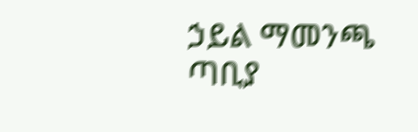ኃይል ማመንጫ ጣቢያ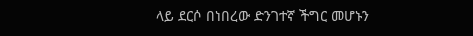ላይ ደርሶ በነበረው ድንገተኛ ችግር መሆኑን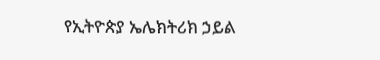የኢትዮጵያ ኤሌክትሪክ ኃይል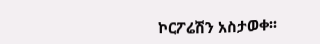ኮርፖሬሽን አስታወቀ፡፡